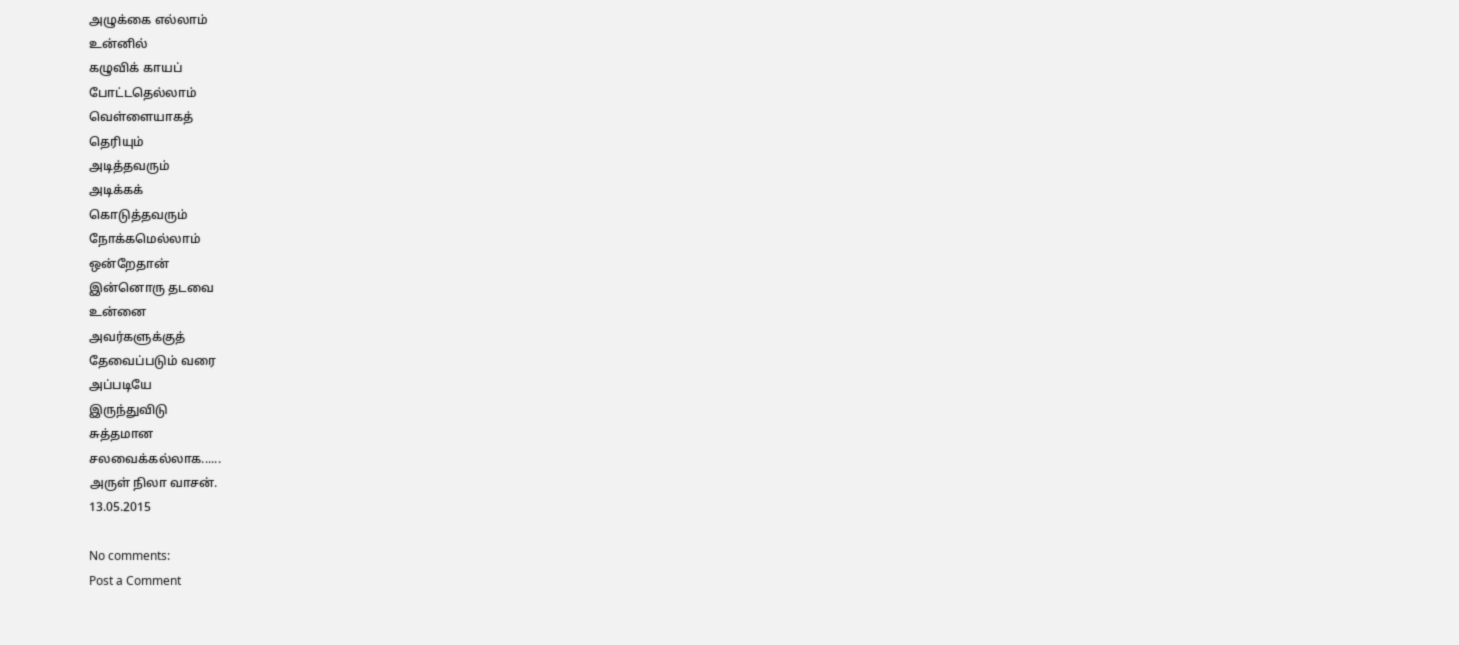அழுக்கை எல்லாம்
உன்னில்
கழுவிக் காயப்
போட்டதெல்லாம்
வெள்ளையாகத்
தெரியும்
அடித்தவரும்
அடிக்கக்
கொடுத்தவரும்
நோக்கமெல்லாம்
ஒன்றேதான்
இன்னொரு தடவை
உன்னை
அவர்களுக்குத்
தேவைப்படும் வரை
அப்படியே
இருந்துவிடு
சுத்தமான
சலவைக்கல்லாக......
அருள் நிலா வாசன்.
13.05.2015

No comments:
Post a Comment